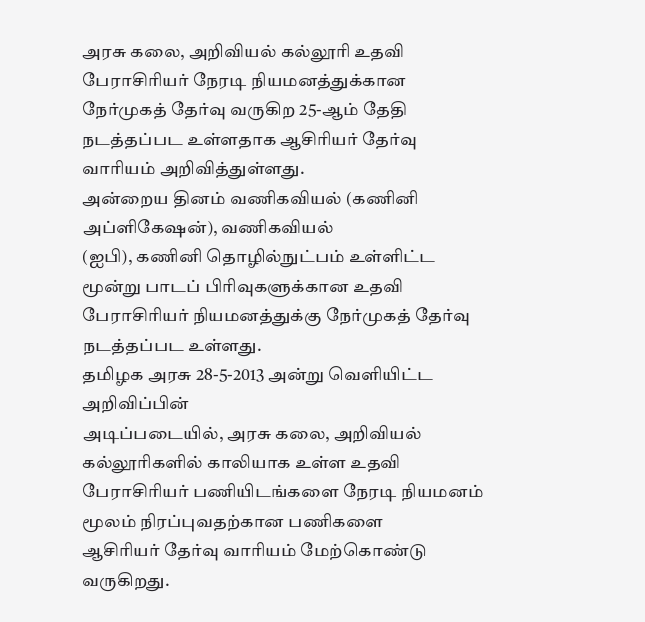அரசு கலை, அறிவியல் கல்லூரி உதவி
பேராசிரியர் நேரடி நியமனத்துக்கான நேர்முகத் தேர்வு வருகிற 25-ஆம் தேதி
நடத்தப்பட உள்ளதாக ஆசிரியர் தேர்வு வாரியம் அறிவித்துள்ளது.
அன்றைய தினம் வணிகவியல் (கணினி அப்ளிகேஷன்), வணிகவியல்
(ஐபி), கணினி தொழில்நுட்பம் உள்ளிட்ட மூன்று பாடப் பிரிவுகளுக்கான உதவி
பேராசிரியர் நியமனத்துக்கு நேர்முகத் தேர்வு நடத்தப்பட உள்ளது.
தமிழக அரசு 28-5-2013 அன்று வெளியிட்ட அறிவிப்பின்
அடிப்படையில், அரசு கலை, அறிவியல் கல்லூரிகளில் காலியாக உள்ள உதவி
பேராசிரியர் பணியிடங்களை நேரடி நியமனம் மூலம் நிரப்புவதற்கான பணிகளை
ஆசிரியர் தேர்வு வாரியம் மேற்கொண்டு வருகிறது.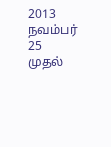2013 நவம்பர் 25 முதல்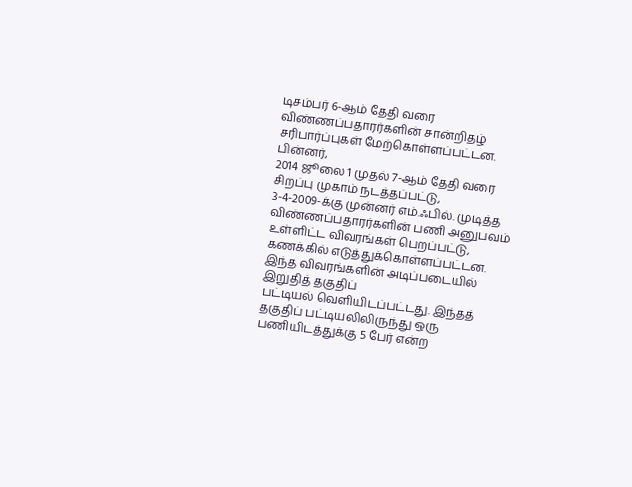டிசம்பர் 6-ஆம் தேதி வரை
விண்ணப்பதாரர்களின் சான்றிதழ் சரிபார்ப்புகள் மேற்கொள்ளப்பட்டன. பின்னர்,
2014 ஜூலை 1 முதல் 7-ஆம் தேதி வரை சிறப்பு முகாம் நடத்தப்பட்டு,
3-4-2009-க்கு முன்னர் எம்.ஃபில். முடித்த விண்ணப்பதாரர்களின் பணி அனுபவம்
உள்ளிட்ட விவரங்கள் பெறப்பட்டு, கணக்கில் எடுத்துக்கொள்ளப்பட்டன.
இந்த விவரங்களின் அடிப்படையில் இறுதித் தகுதிப்
பட்டியல் வெளியிடப்பட்டது. இந்தத் தகுதிப் பட்டியலிலிருந்து ஒரு
பணியிடத்துக்கு 5 பேர் என்ற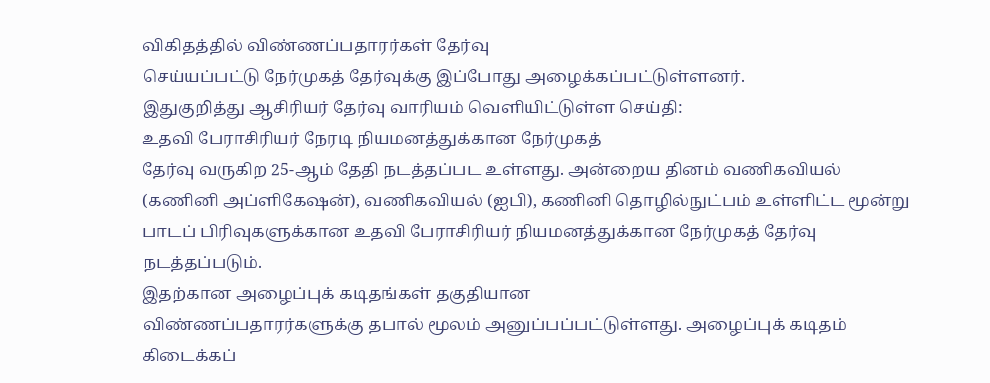விகிதத்தில் விண்ணப்பதாரர்கள் தேர்வு
செய்யப்பட்டு நேர்முகத் தேர்வுக்கு இப்போது அழைக்கப்பட்டுள்ளனர்.
இதுகுறித்து ஆசிரியர் தேர்வு வாரியம் வெளியிட்டுள்ள செய்தி:
உதவி பேராசிரியர் நேரடி நியமனத்துக்கான நேர்முகத்
தேர்வு வருகிற 25-ஆம் தேதி நடத்தப்பட உள்ளது. அன்றைய தினம் வணிகவியல்
(கணினி அப்ளிகேஷன்), வணிகவியல் (ஐபி), கணினி தொழில்நுட்பம் உள்ளிட்ட மூன்று
பாடப் பிரிவுகளுக்கான உதவி பேராசிரியர் நியமனத்துக்கான நேர்முகத் தேர்வு
நடத்தப்படும்.
இதற்கான அழைப்புக் கடிதங்கள் தகுதியான
விண்ணப்பதாரர்களுக்கு தபால் மூலம் அனுப்பப்பட்டுள்ளது. அழைப்புக் கடிதம்
கிடைக்கப்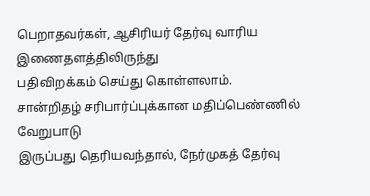பெறாதவர்கள், ஆசிரியர் தேர்வு வாரிய இணைதளத்திலிருந்து
பதிவிறக்கம் செய்து கொள்ளலாம்.
சான்றிதழ் சரிபார்ப்புக்கான மதிப்பெண்ணில் வேறுபாடு
இருப்பது தெரியவந்தால், நேர்முகத் தேர்வு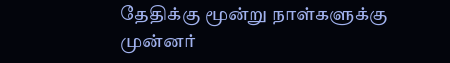தேதிக்கு மூன்று நாள்களுக்கு
முன்னர்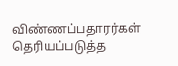விண்ணப்பதாரர்கள் தெரியப்படுத்த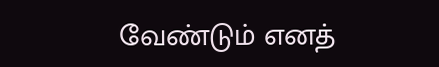வேண்டும் எனத்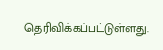தெரிவிக்கப்பட்டுள்ளது.